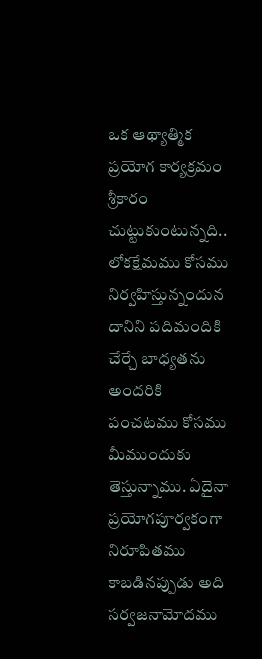ఒక ఆథ్యాత్మిక ప్రయోగ కార్యక్రమం శ్రీకారం చుట్టుకుంటున్నది.. లోకక్షేమము కోసము నిర్వహిస్తున్నందున దానిని పదిమందికి చేర్చే బాధ్యతను అందరికి పంచటము కోసము మీముందుకు తెస్తున్నాము. ఏదైనా ప్రయోగపూర్వకంగా నిరూపితము కాబడినప్పుడు అది సర్వజనామోదము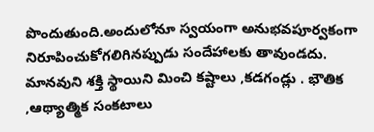పొందుతుంది.అందులోనూ స్వయంగా అనుభవపూర్వకంగా నిరూపించుకోగలిగినప్పుడు సందేహాలకు తావుండదు.
మానవుని శక్తి స్థాయిని మించి కష్టాలు ,కడగండ్లు . భౌతిక ,ఆథ్యాత్మిక సంకటాలు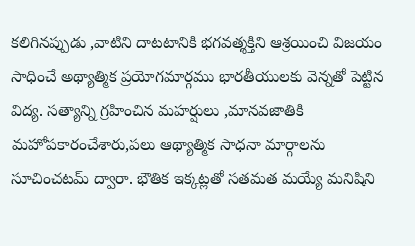కలిగినప్పుడు ,వాటిని దాటటానికి భగవత్శక్తిని ఆశ్రయించి విజయం సాధించే అథ్యాత్మిక ప్రయోగమార్గము భారతీయులకు వెన్నతో పెట్టిన విద్య. సత్యాన్ని గ్రహించిన మహర్షులు ,మానవజాతికి మహోపకారంచేశారు,పలు ఆథ్యాత్మిక సాధనా మార్గాలను సూచించటమ్ ద్వారా. భౌతిక ఇక్కట్లతో సతమత మయ్యే మనిషిని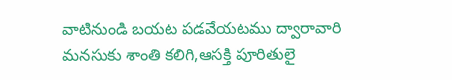వాటినుండి బయట పడవేయటము ద్వారావారి మనసుకు శాంతి కలిగి,ఆసక్తి పూరితులై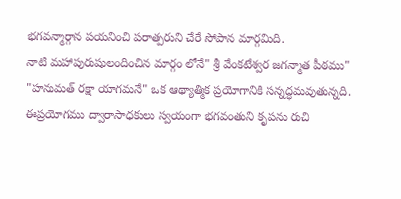భగవన్మార్గాన పయనించి పరాత్పరుని చేరే సోపాన మార్గమిది.
నాటి మహాపురుషులందించిన మార్గం లోనే" శ్రీ వేంకటేశ్వర జగన్మాత పీఠము" "హనుమత్ రక్షా యాగమనే" ఒక ఆథ్యాత్మిక ప్రయోగానికి సన్నద్ధమవుతున్నది. ఈప్రయోగము ద్వారాసాధకులు స్వయంగా భగవంతుని కృపను రుచి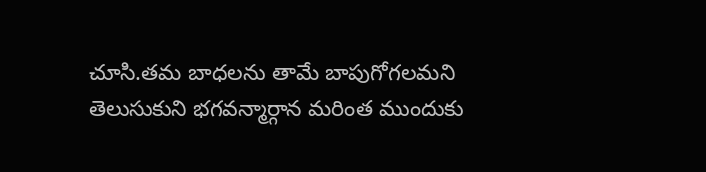చూసి.తమ బాధలను తామే బాపుగోగలమని తెలుసుకుని భగవన్మార్గాన మరింత ముందుకు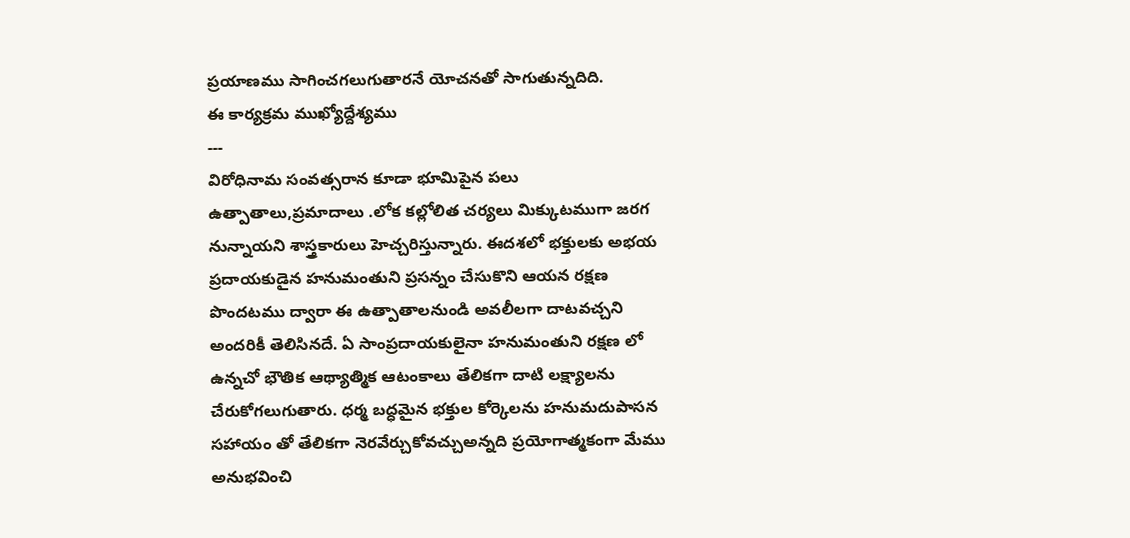ప్రయాణము సాగించగలుగుతారనే యోచనతో సాగుతున్నదిది.
ఈ కార్యక్రమ ముఖ్యోద్దేశ్యము
---
విరోధినామ సంవత్సరాన కూడా భూమిపైన పలు ఉత్పాతాలు,ప్రమాదాలు .లోక కల్లోలిత చర్యలు మిక్కుటముగా జరగ నున్నాయని శాస్త్రకారులు హెచ్చరిస్తున్నారు. ఈదశలో భక్తులకు అభయ ప్రదాయకుడైన హనుమంతుని ప్రసన్నం చేసుకొని ఆయన రక్షణ పొందటము ద్వారా ఈ ఉత్పాతాలనుండి అవలీలగా దాటవచ్చని అందరికీ తెలిసినదే. ఏ సాంప్రదాయకులైనా హనుమంతుని రక్షణ లో ఉన్నచో భౌతిక ఆథ్యాత్మిక ఆటంకాలు తేలికగా దాటి లక్ష్యాలను చేరుకోగలుగుతారు. ధర్మ బద్ధమైన భక్తుల కోర్కెలను హనుమదుపాసన సహాయం తో తేలికగా నెరవేర్చుకోవచ్చుఅన్నది ప్రయోగాత్మకంగా మేము అనుభవించి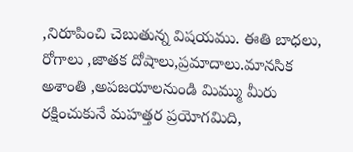,నిరూపించి చెబుతున్న విషయము. ఈతి బాధలు, రోగాలు ,జాతక దోషాలు,ప్రమాదాలు.మానసిక అశాంతి ,అపజయాలనుండి మిమ్ము మీరు రక్షించుకునే మహత్తర ప్రయోగమిది,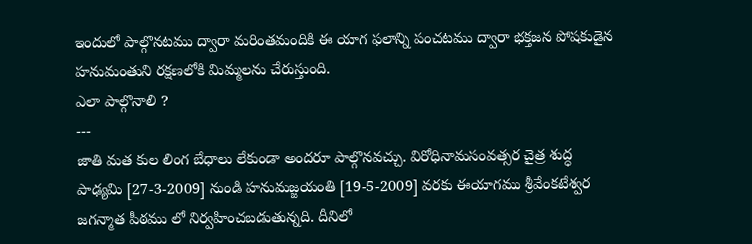ఇందులో పాల్గొనటము ద్వారా మరింతమందికి ఈ యాగ ఫలాన్ని పంచటము ద్వారా భక్తజన పోషకుడైన హనుమంతుని రక్షణలోకి మిమ్మలను చేరుస్తుంది.
ఎలా పాల్గొనాలి ?
---
జాతి మత కుల లింగ బేధాలు లేకుండా అందరూ పాల్గొనవచ్చు. విరోధినామసంవత్సర చైత్ర శుద్ధ పాఢ్యమి [27-3-2009] నుండి హనుమజ్జయంతి [19-5-2009] వరకు ఈయాగము శ్రీవేంకటేశ్వర జగన్మాత పీఠము లో నిర్వహించబడుతున్నది. దీనిలో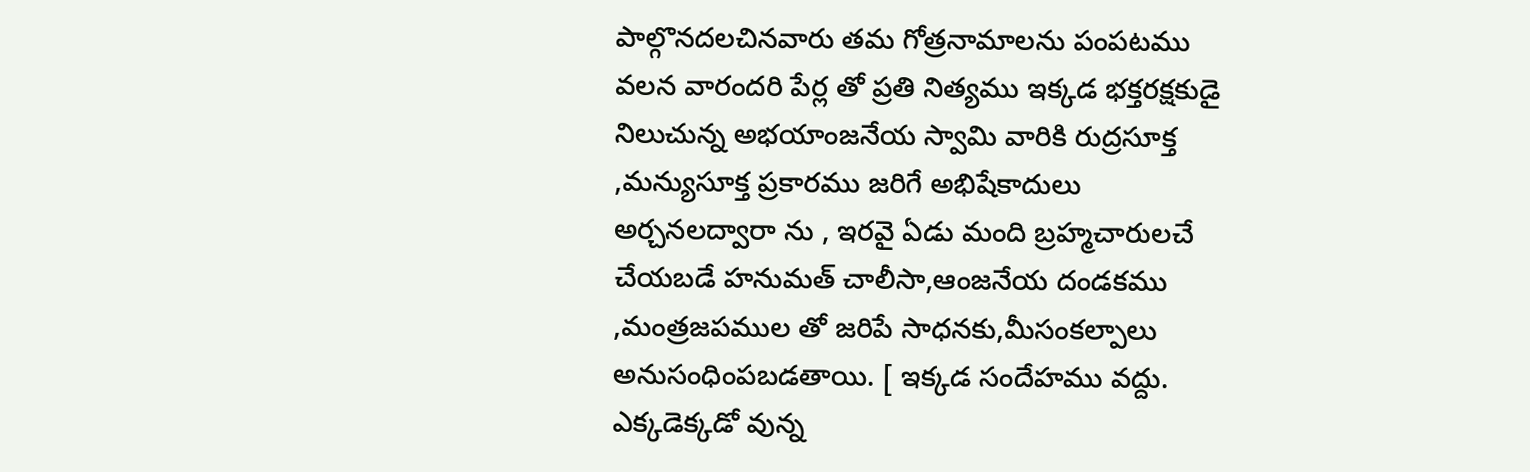పాల్గొనదలచినవారు తమ గోత్రనామాలను పంపటము వలన వారందరి పేర్ల తో ప్రతి నిత్యము ఇక్కడ భక్తరక్షకుడై నిలుచున్న అభయాంజనేయ స్వామి వారికి రుద్రసూక్త ,మన్యుసూక్త ప్రకారము జరిగే అభిషేకాదులు అర్చనలద్వారా ను , ఇరవై ఏడు మంది బ్రహ్మచారులచే చేయబడే హనుమత్ చాలీసా,ఆంజనేయ దండకము ,మంత్రజపముల తో జరిపే సాధనకు,మీసంకల్పాలు అనుసంధింపబడతాయి. [ ఇక్కడ సందేహము వద్దు. ఎక్కడెక్కడో వున్న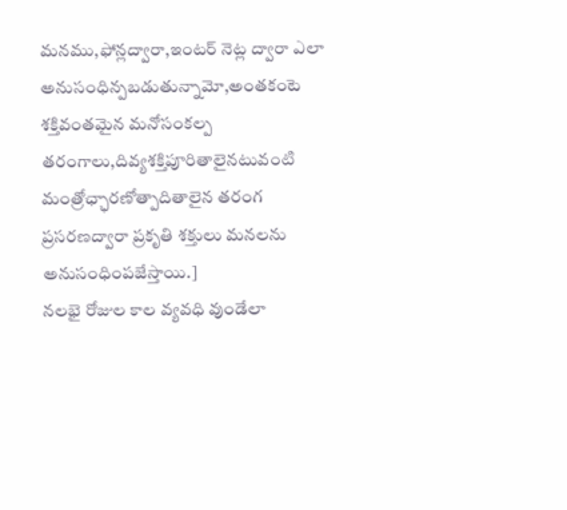మనము,ఫోన్లద్వారా,ఇంటర్ నెట్ల ద్వారా ఎలా అనుసంధిన్పబడుతున్నామో,అంతకంటె శక్తివంతమైన మనోసంకల్ప తరంగాలు,దివ్యశక్తిపూరితాలైనటువంటి మంత్రోఛ్ఛారణోత్పాదితాలైన తరంగ ప్రసరణద్వారా ప్రకృతి శక్తులు మనలను అనుసంధింపజేస్తాయి.]
నలభై రోజుల కాల వ్యవధి వుండేలా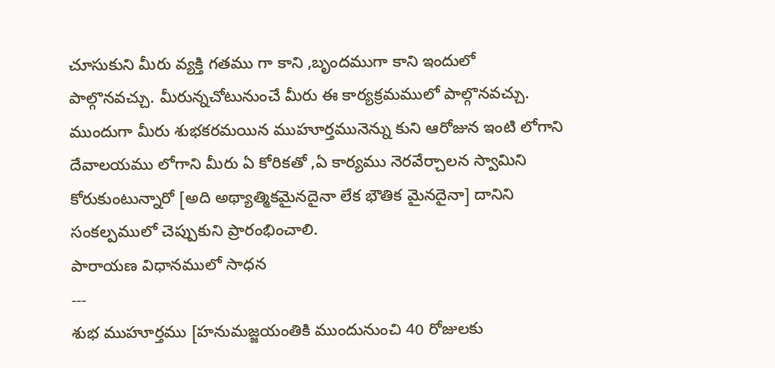చూసుకుని మీరు వ్యక్తి గతము గా కాని ,బృందముగా కాని ఇందులో పాల్గొనవచ్చు. మీరున్నచోటునుంచే మీరు ఈ కార్యక్రమములో పాల్గొనవచ్చు. ముందుగా మీరు శుభకరమయిన ముహూర్తమునెన్ను కుని ఆరోజున ఇంటి లోగాని దేవాలయము లోగాని మీరు ఏ కోరికతో ,ఏ కార్యము నెరవేర్చాలన స్వామిని కోరుకుంటున్నారో [అది అథ్యాత్మికమైనదైనా లేక భౌతిక మైనదైనా] దానిని సంకల్పములో చెప్పుకుని ప్రారంభించాలి.
పారాయణ విధానములో సాధన
---
శుభ ముహూర్తము [హనుమజ్జయంతికి ముందునుంచి 40 రోజులకు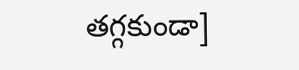తగ్గకుండా]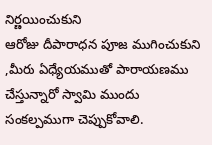నిర్ణయించుకుని
ఆరోజు దీపారాధన పూజ ముగించుకుని ,మీరు ఏధ్యేయముతో పారాయణము చేస్తున్నారో స్వామి ముందు సంకల్పముగా చెప్పుకోవాలి.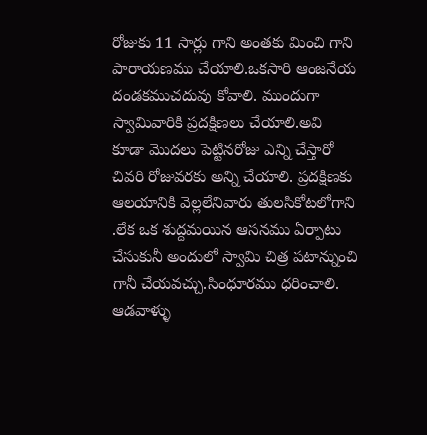రోజుకు 11 సార్లు గాని అంతకు మించి గాని పారాయణము చేయాలి.ఒకసారి ఆంజనేయ దండకముచదువు కోవాలి. ముందుగా స్వామివారికి ప్రదక్షిణలు చేయాలి.అవి కూడా మొదలు పెట్టినరోజు ఎన్ని చేస్తారో చివరి రోజువరకు అన్ని చేయాలి. ప్రదక్షిణకు ఆలయానికి వెల్లలేనివారు తులసికోటలోగాని .లేక ఒక శుద్దమయిన ఆసనము ఏర్పాటు చేసుకునీ అందులో స్వామి చిత్ర పటాన్నుంచి గానీ చేయవచ్చు.సింధూరము ధరించాలి. ఆడవాళ్ళు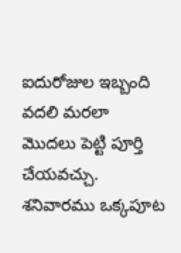ఐదురోజుల ఇబ్బంది వదలి మరలా మొదలు పెట్టి పూర్తి చేయవచ్చు.
శనివారము ఒక్కపూట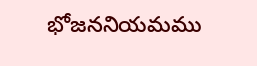భోజననియమము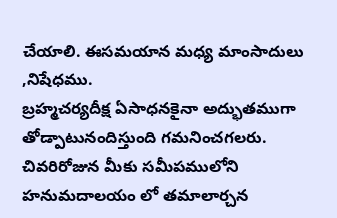చేయాలి. ఈసమయాన మధ్య మాంసాదులు ,నిషేధము.
బ్రహ్మచర్యదీక్ష ఏసాధనకైనా అద్భుతముగా తోడ్పాటునందిస్తుంది గమనించగలరు. చివరిరోజున మీకు సమీపములోని హనుమదాలయం లో తమాలార్చన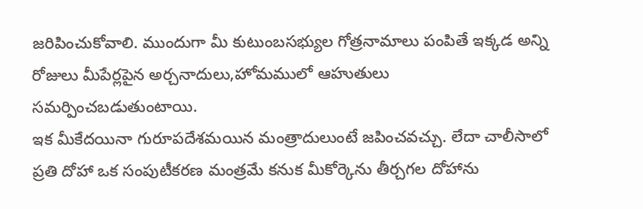జరిపించుకోవాలి. ముందుగా మీ కుటుంబసభ్యుల గోత్రనామాలు పంపితే ఇక్కడ అన్ని రోజులు మీపేర్లపైన అర్చనాదులు,హోమములో ఆహుతులు సమర్పించబడుతుంటాయి.
ఇక మీకేదయినా గురూపదేశమయిన మంత్రాదులుంటే జపించవచ్చు. లేదా చాలీసాలో ప్రతి దోహా ఒక సంపుటీకరణ మంత్రమే కనుక మీకోర్కెను తీర్చగల దోహాను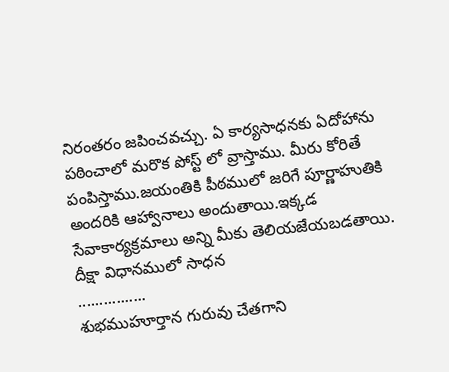నిరంతరం జపించవచ్చు. ఏ కార్యసాధనకు ఏదోహాను పఠించాలో మరొక పోస్ట్ లో వ్రాస్తాము. మీరు కోరితే పంపిస్తాము.జయంతికి పీఠములో జరిగే పూర్ణాహుతికి అందరికి ఆహ్వానాలు అందుతాయి.ఇక్కడ సేవాకార్యక్రమాలు అన్ని మీకు తెలియజేయబడతాయి.
దీక్షా విధానములో సాధన
................
శుభముహూర్తాన గురువు చేతగాని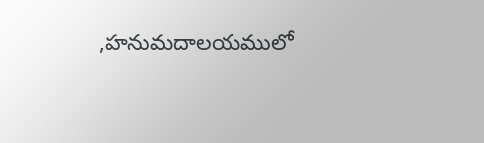,హనుమదాలయములో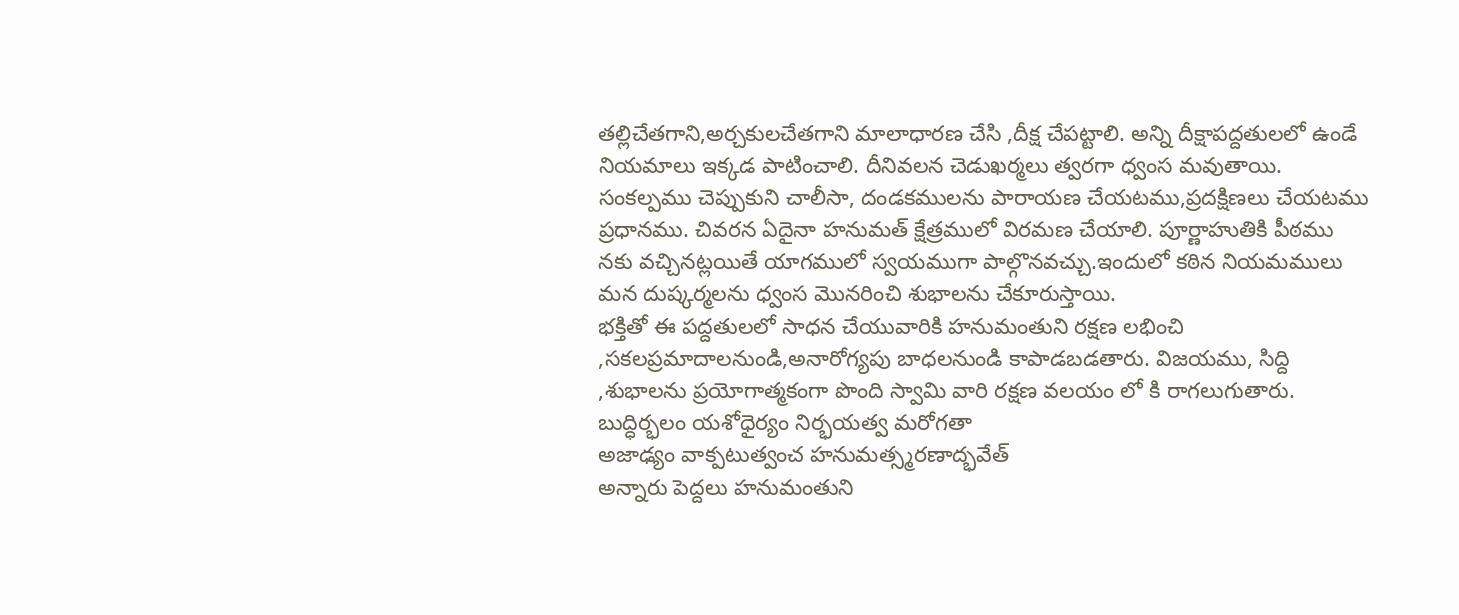తల్లిచేతగాని,అర్చకులచేతగాని మాలాధారణ చేసి ,దీక్ష చేపట్టాలి. అన్ని దీక్షాపద్దతులలో ఉండే నియమాలు ఇక్కడ పాటించాలి. దీనివలన చెడుఖర్మలు త్వరగా ధ్వంస మవుతాయి.
సంకల్పము చెప్పుకుని చాలీసా, దండకములను పారాయణ చేయటము,ప్రదక్షిణలు చేయటము ప్రధానము. చివరన ఏదైనా హనుమత్ క్షేత్రములో విరమణ చేయాలి. పూర్ణాహుతికి పీఠము నకు వచ్చినట్లయితే యాగములో స్వయముగా పాల్గొనవచ్చు.ఇందులో కఠిన నియమములు మన దుష్కర్మలను ధ్వంస మొనరించి శుభాలను చేకూరుస్తాయి.
భక్తితో ఈ పద్దతులలో సాధన చేయువారికి హనుమంతుని రక్షణ లభించి ,సకలప్రమాదాలనుండి,అనారోగ్యపు బాధలనుండి కాపాడబడతారు. విజయము, సిద్ది ,శుభాలను ప్రయోగాత్మకంగా పొంది స్వామి వారి రక్షణ వలయం లో కి రాగలుగుతారు.
బుద్ధిర్భలం యశోధైర్యం నిర్భయత్వ మరోగతా
అజాఢ్యం వాక్పటుత్వంచ హనుమత్స్మరణాద్భవేత్
అన్నారు పెద్దలు హనుమంతుని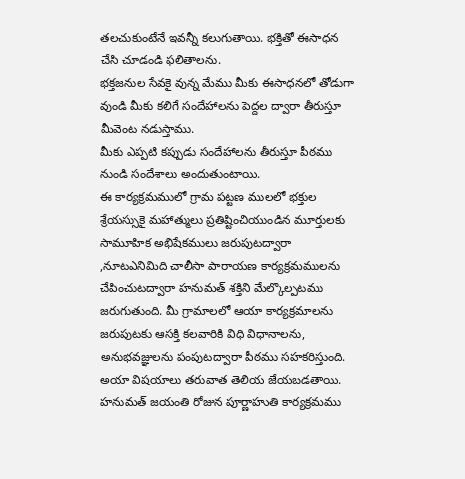తలచుకుంటేనే ఇవన్నీ కలుగుతాయి. భక్తితో ఈసాధన చేసి చూడండి ఫలితాలను.
భక్తజనుల సేవకై వున్న మేము మీకు ఈసాధనలో తోడుగా వుండి మీకు కలిగే సందేహాలను పెద్దల ద్వారా తీరుస్తూ
మీవెంట నడుస్తాము.
మీకు ఎప్పటి కప్పుడు సందేహాలను తీరుస్తూ పీఠము నుండి సందేశాలు అందుతుంటాయి.
ఈ కార్యక్రమములో గ్రామ పట్టణ ములలో భక్తుల శ్రేయస్సుకై మహాత్ములు ప్రతిష్టించియుండిన మూర్తులకు సామూహిక అభిషేకములు జరుపుటద్వారా ,నూటఎనిమిది చాలీసా పారాయణ కార్యక్రమములను చేపించుటద్వారా హనుమత్ శక్తిని మేల్కొల్పటము జరుగుతుంది. మీ గ్రామాలలో ఆయా కార్యక్రమాలను జరుపుటకు ఆసక్తి కలవారికి విధి విధానాలను, అనుభవజ్ఞులను పంపుటద్వారా పీఠము సహకరిస్తుంది. అయా విషయాలు తరువాత తెలియ జేయబడతాయి.
హనుమత్ జయంతి రోజున పూర్ణాహుతి కార్యక్రమము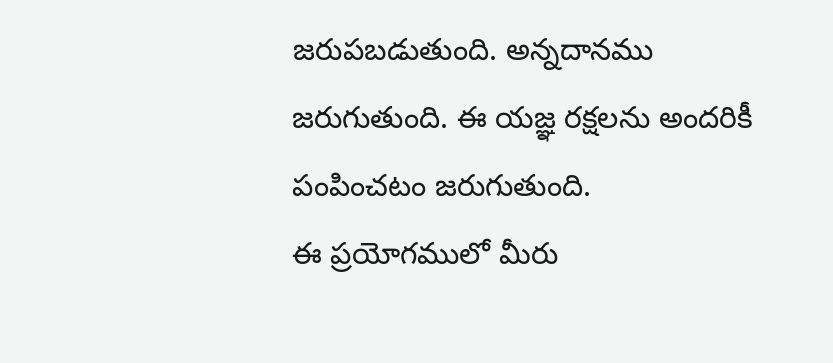జరుపబడుతుంది. అన్నదానము జరుగుతుంది. ఈ యజ్ఞ రక్షలను అందరికీ పంపించటం జరుగుతుంది.
ఈ ప్రయోగములో మీరు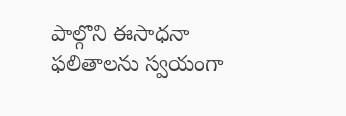పాల్గొని ఈసాధనా ఫలితాలను స్వయంగా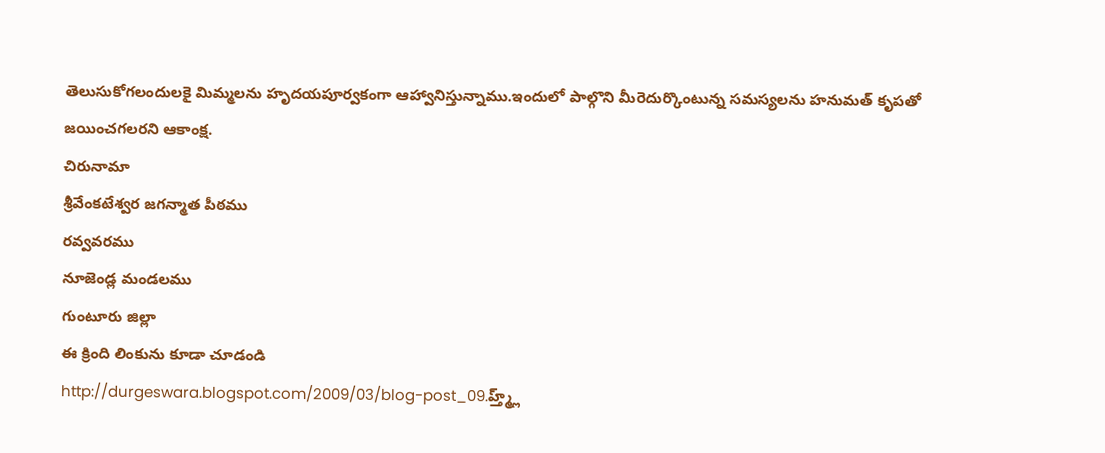తెలుసుకోగలందులకై మిమ్మలను హృదయపూర్వకంగా ఆహ్వానిస్తున్నాము.ఇందులో పాల్గొని మీరెదుర్కొంటున్న సమస్యలను హనుమత్ కృపతో జయించగలరని ఆకాంక్ష.
చిరునామా
శ్రీవేంకటేశ్వర జగన్మాత పీఠము
రవ్వవరము
నూజెండ్ల మండలము
గుంటూరు జిల్లా
ఈ క్రింది లింకును కూడా చూడండి
http://durgeswara.blogspot.com/2009/03/blog-post_09.హ్త్మ్ల్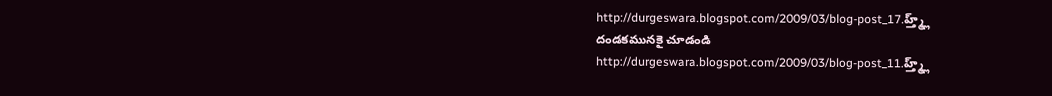http://durgeswara.blogspot.com/2009/03/blog-post_17.హ్త్మ్ల్
దండకమునకై చూడండి
http://durgeswara.blogspot.com/2009/03/blog-post_11.హ్త్మ్ల్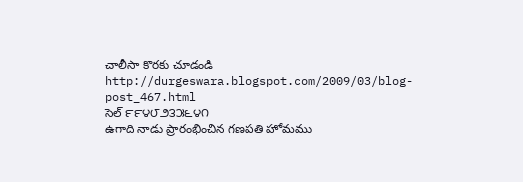చాలీసా కొరకు చూడండి
http://durgeswara.blogspot.com/2009/03/blog-post_467.html
సెల్ ౯౯౪౮౨౩౫౬౪౧
ఉగాది నాడు ప్రారంభించిన గణపతి హోమము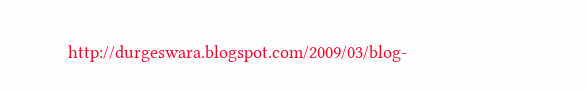http://durgeswara.blogspot.com/2009/03/blog-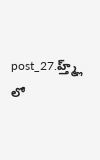post_27.హ్త్మ్ల్ లో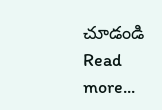చూడండి
Read more...